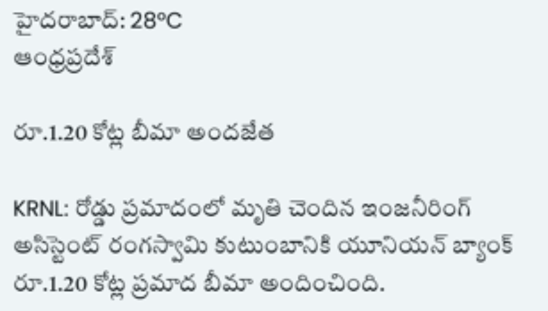హైదరాబాద్: 28°C
ఆంధ్రప్రదేశ్

రూ.1.20 కోట్ల బీమా అందజేత

KRNL: రోడ్డు ప్రమాదంలో మృతి చెందిన ఇంజనీరింగ్ అసిస్టెంట్ రంగస్వామి కుటుంబానికి యూనియన్ బ్యాంక్ రూ.1.20 కోట్ల ప్రమాద బీమా అందించింది.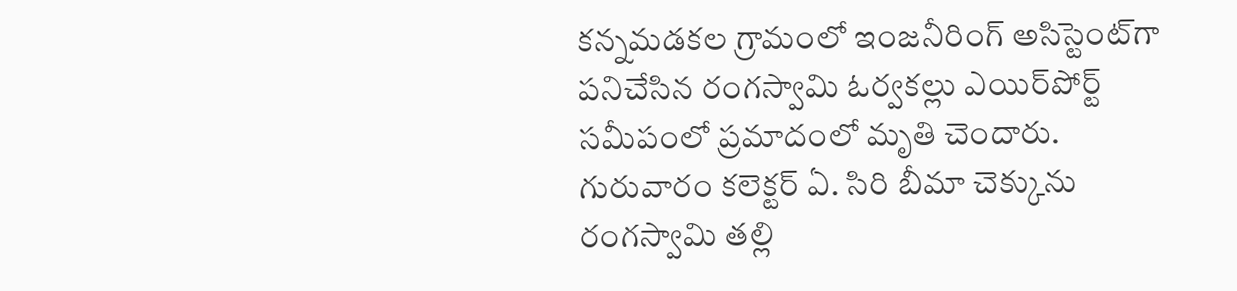కన్నమడకల గ్రామంలో ఇంజనీరింగ్ అసిస్టెంట్‌గా పనిచేసిన రంగస్వామి ఓర్వకల్లు ఎయిర్‌పోర్ట్ సమీపంలో ప్రమాదంలో మృతి చెందారు. గురువారం కలెక్టర్ ఏ. సిరి బీమా చెక్కును రంగస్వామి తల్లి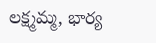లక్ష్మమ్మ, భార్య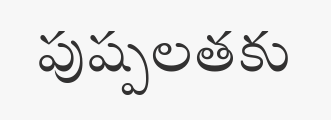పుష్పలతకు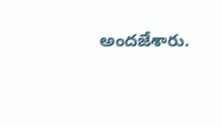అందజేశారు.